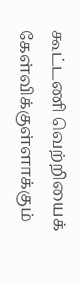கூட்டணி வெற்றியைக் கேள்விக்குள்ளாக்கும்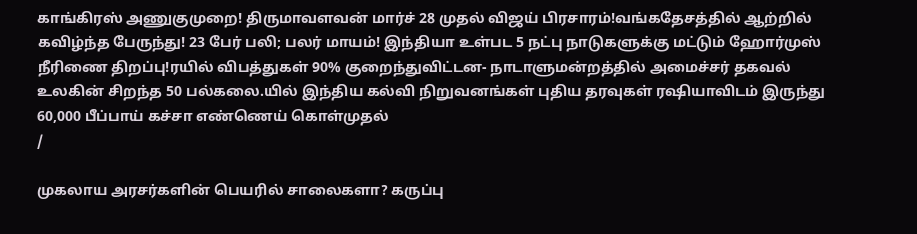காங்கிரஸ் அணுகுமுறை! திருமாவளவன் மார்ச் 28 முதல் விஜய் பிரசாரம்!வங்கதேசத்தில் ஆற்றில் கவிழ்ந்த பேருந்து! 23 பேர் பலி; பலர் மாயம்! இந்தியா உள்பட 5 நட்பு நாடுகளுக்கு மட்டும் ஹோர்முஸ் நீரிணை திறப்பு!ரயில் விபத்துகள் 90% குறைந்துவிட்டன- நாடாளுமன்றத்தில் அமைச்சர் தகவல் உலகின் சிறந்த 50 பல்கலை.யில் இந்திய கல்வி நிறுவனங்கள் புதிய தரவுகள் ரஷியாவிடம் இருந்து 60,000 பீப்பாய் கச்சா எண்ணெய் கொள்முதல்
/

முகலாய அரசர்களின் பெயரில் சாலைகளா? கருப்பு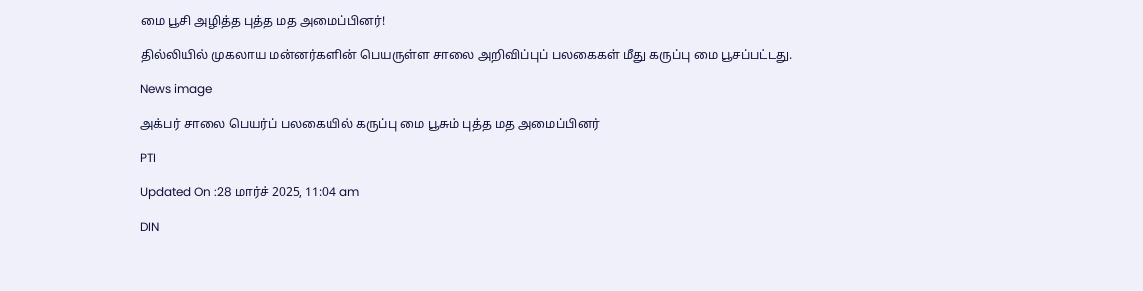மை பூசி அழித்த புத்த மத அமைப்பினர்!

தில்லியில் முகலாய மன்னர்களின் பெயருள்ள சாலை அறிவிப்புப் பலகைகள் மீது கருப்பு மை பூசப்பட்டது.

News image

அக்பர் சாலை பெயர்ப் பலகையில் கருப்பு மை பூசும் புத்த மத அமைப்பினர்

PTI

Updated On :28 மார்ச் 2025, 11:04 am

DIN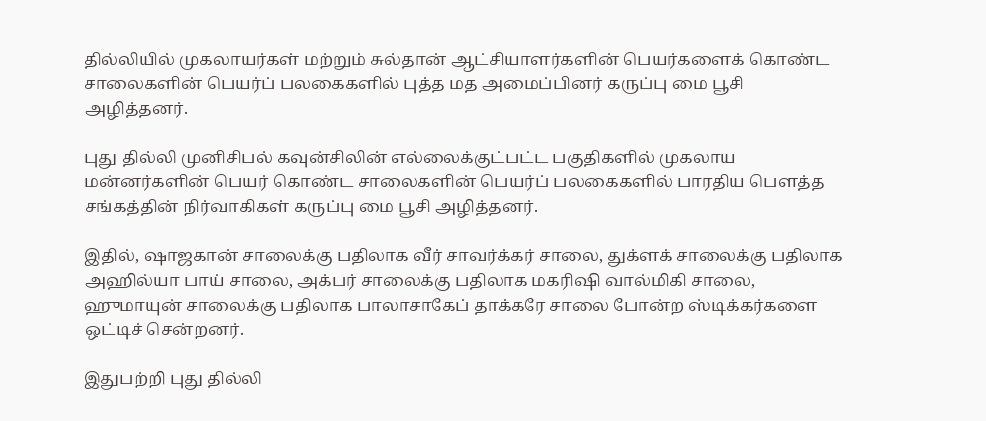தில்லியில் முகலாயர்கள் மற்றும் சுல்தான் ஆட்சியாளர்களின் பெயர்களைக் கொண்ட சாலைகளின் பெயர்ப் பலகைகளில் புத்த மத அமைப்பினர் கருப்பு மை பூசி அழித்தனர்.

புது தில்லி முனிசிபல் கவுன்சிலின் எல்லைக்குட்பட்ட பகுதிகளில் முகலாய மன்னர்களின் பெயர் கொண்ட சாலைகளின் பெயர்ப் பலகைகளில் பாரதிய பௌத்த சங்கத்தின் நிர்வாகிகள் கருப்பு மை பூசி அழித்தனர்.

இதில், ஷாஜகான் சாலைக்கு பதிலாக வீர் சாவர்க்கர் சாலை, துக்ளக் சாலைக்கு பதிலாக அஹில்யா பாய் சாலை, அக்பர் சாலைக்கு பதிலாக மகரிஷி வால்மிகி சாலை, ஹுமாயுன் சாலைக்கு பதிலாக பாலாசாகேப் தாக்கரே சாலை போன்ற ஸ்டிக்கர்களை ஒட்டிச் சென்றனர்.

இதுபற்றி புது தில்லி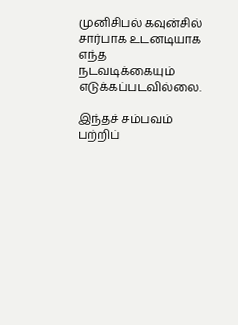முனிசிபல் கவுன்சில் சார்பாக உடனடியாக எந்த நடவடிக்கையும் எடுக்கப்படவில்லை.

இந்தச் சம்பவம் பற்றிப்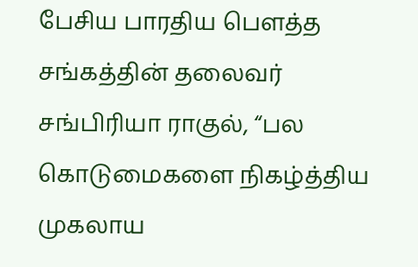பேசிய பாரதிய பௌத்த சங்கத்தின் தலைவர் சங்பிரியா ராகுல், “பல கொடுமைகளை நிகழ்த்திய முகலாய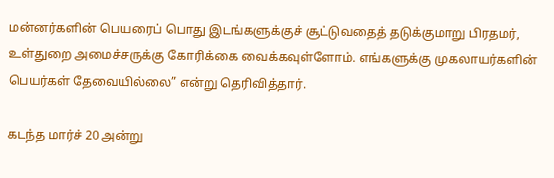மன்னர்களின் பெயரைப் பொது இடங்களுக்குச் சூட்டுவதைத் தடுக்குமாறு பிரதமர், உள்துறை அமைச்சருக்கு கோரிக்கை வைக்கவுள்ளோம். எங்களுக்கு முகலாயர்களின் பெயர்கள் தேவையில்லை” என்று தெரிவித்தார்.

கடந்த மார்ச் 20 அன்று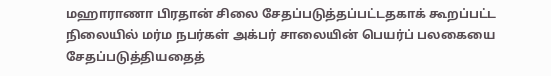மஹாராணா பிரதான் சிலை சேதப்படுத்தப்பட்டதகாக் கூறப்பட்ட நிலையில் மர்ம நபர்கள் அக்பர் சாலையின் பெயர்ப் பலகையை சேதப்படுத்தியதைத்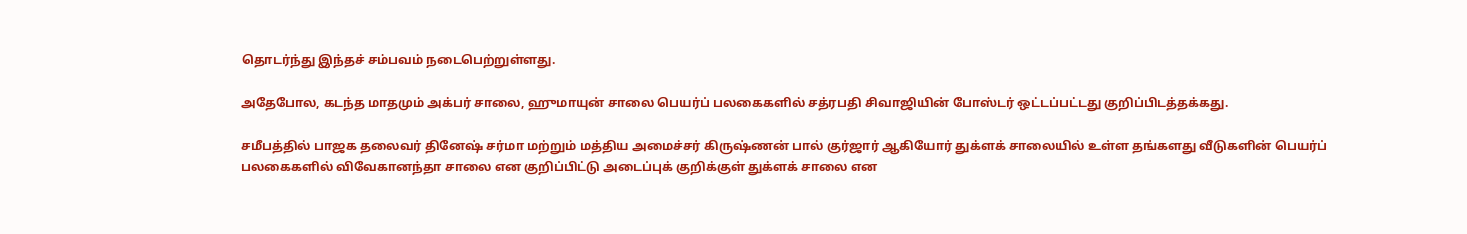தொடர்ந்து இந்தச் சம்பவம் நடைபெற்றுள்ளது.

அதேபோல, கடந்த மாதமும் அக்பர் சாலை, ஹுமாயுன் சாலை பெயர்ப் பலகைகளில் சத்ரபதி சிவாஜியின் போஸ்டர் ஒட்டப்பட்டது குறிப்பிடத்தக்கது.

சமீபத்தில் பாஜக தலைவர் தினேஷ் சர்மா மற்றும் மத்திய அமைச்சர் கிருஷ்ணன் பால் குர்ஜார் ஆகியோர் துக்ளக் சாலையில் உள்ள தங்களது வீடுகளின் பெயர்ப் பலகைகளில் விவேகானந்தா சாலை என குறிப்பிட்டு அடைப்புக் குறிக்குள் துக்ளக் சாலை என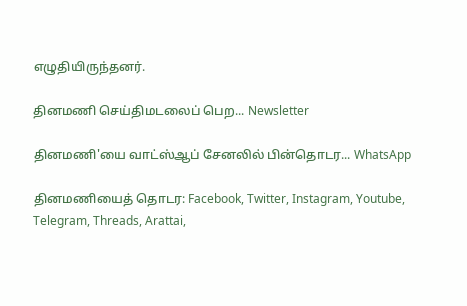எழுதியிருந்தனர்.

தினமணி செய்திமடலைப் பெற... Newsletter

தினமணி'யை வாட்ஸ்ஆப் சேனலில் பின்தொடர... WhatsApp

தினமணியைத் தொடர: Facebook, Twitter, Instagram, Youtube, Telegram, Threads, Arattai,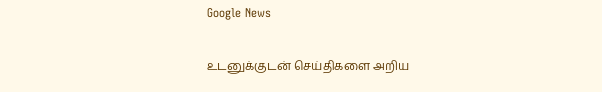Google News

உடனுக்குடன் செய்திகளை அறிய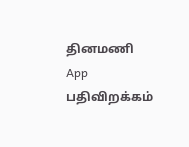தினமணி App பதிவிறக்கம்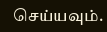செய்யவும்.